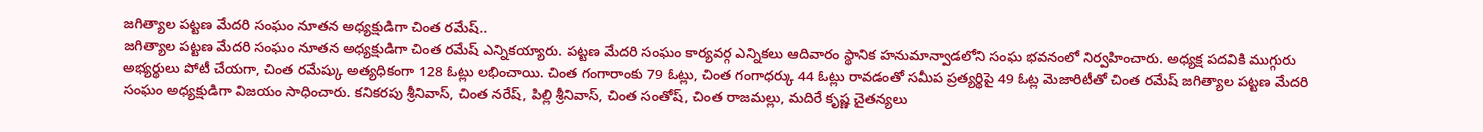జగిత్యాల పట్టణ మేదరి సంఘం నూతన అధ్యక్షుడిగా చింత రమేష్..
జగిత్యాల పట్టణ మేదరి సంఘం నూతన అధ్యక్షుడిగా చింత రమేష్ ఎన్నికయ్యారు. పట్టణ మేదరి సంఘం కార్యవర్గ ఎన్నికలు ఆదివారం స్థానిక హనుమాన్వాడలోని సంఘ భవనంలో నిర్వహించారు. అధ్యక్ష పదవికి ముగ్గురు అభ్యర్థులు పోటీ చేయగా, చింత రమేష్కు అత్యధికంగా 128 ఓట్లు లభించాయి. చింత గంగారాంకు 79 ఓట్లు, చింత గంగాధర్కు 44 ఓట్లు రావడంతో సమీప ప్రత్యర్థిపై 49 ఓట్ల మెజారిటీతో చింత రమేష్ జగిత్యాల పట్టణ మేదరి సంఘం అధ్యక్షుడిగా విజయం సాధించారు. కనికరపు శ్రీనివాస్, చింత నరేష్, పిల్లి శ్రీనివాస్, చింత సంతోష్, చింత రాజమల్లు, మదిరే కృష్ణ చైతన్యలు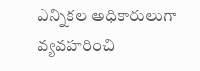ఎన్నికల అధికారులుగా వ్యవహరించి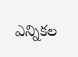ఎన్నికల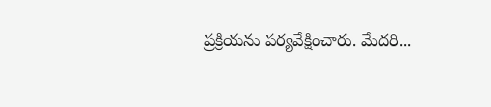ప్రక్రియను పర్యవేక్షించారు. మేదరి...